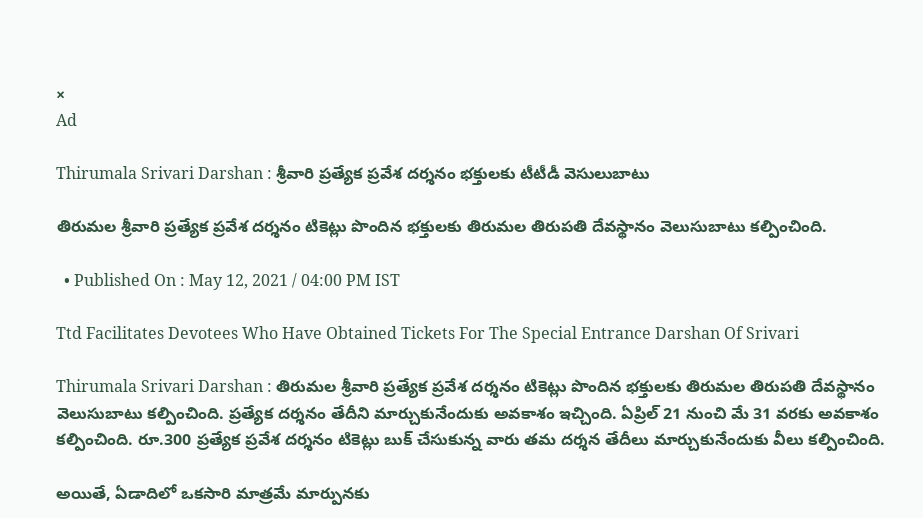×
Ad

Thirumala Srivari Darshan : శ్రీవారి ప్రత్యేక ప్రవేశ దర్శనం భక్తులకు టీటీడీ వెసులుబాటు

తిరుమల శ్రీవారి ప్రత్యేక ప్రవేశ దర్శనం టికెట్లు పొందిన భక్తులకు తిరుమల తిరుపతి దేవస్థానం వెలుసుబాటు కల్పించింది.

  • Published On : May 12, 2021 / 04:00 PM IST

Ttd Facilitates Devotees Who Have Obtained Tickets For The Special Entrance Darshan Of Srivari

Thirumala Srivari Darshan : తిరుమల శ్రీవారి ప్రత్యేక ప్రవేశ దర్శనం టికెట్లు పొందిన భక్తులకు తిరుమల తిరుపతి దేవస్థానం వెలుసుబాటు కల్పించింది. ప్రత్యేక దర్శనం తేదీని మార్చుకునేందుకు అవకాశం ఇచ్చింది. ఏప్రిల్‌ 21 నుంచి మే 31 వరకు అవకాశం కల్పించింది. రూ.300 ప్రత్యేక ప్రవేశ దర్శనం టికెట్లు బుక్‌ చేసుకున్న వారు తమ దర్శన తేదీలు మార్చుకునేందుకు వీలు కల్పించింది.

అయితే, ఏడాదిలో ఒకసారి మాత్రమే మార్పునకు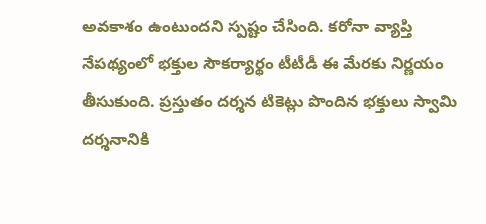అవకాశం ఉంటుందని స్పష్టం చేసింది. కరోనా వ్యాప్తి నేపథ్యంలో భక్తుల సౌకర్యార్థం టీటీడీ ఈ మేరకు నిర్ణయం తీసుకుంది. ప్రస్తుతం దర్శన టికెట్లు పొందిన భక్తులు స్వామి దర్శనానికి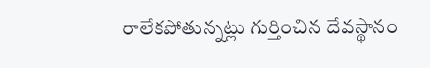రాలేకపోతున్నట్లు గుర్తించిన దేవస్థానం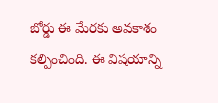బోర్డు ఈ మేరకు అవకాశం కల్పించింది. ఈ విషయాన్ని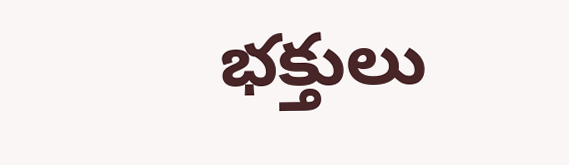భక్తులు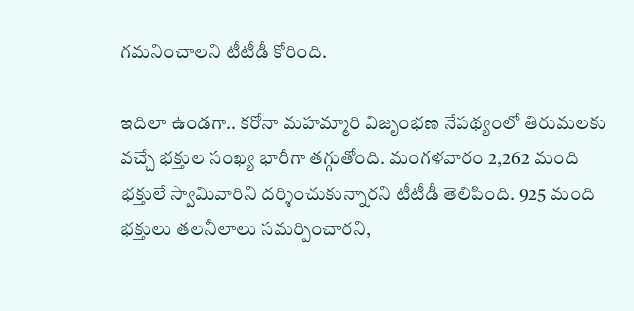గమనించాలని టీటీడీ కోరింది.

ఇదిలా ఉండగా.. కరోనా మహమ్మారి విజృంభణ నేపథ్యంలో తిరుమలకు వచ్చే భక్తుల సంఖ్య భారీగా తగ్గుతోంది. మంగళవారం 2,262 మంది భక్తులే స్వామివారిని దర్శించుకున్నారని టీటీడీ తెలిపింది. 925 మంది భక్తులు తలనీలాలు సమర్పించారని,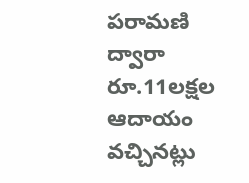పరామణి ద్వారా రూ.11లక్షల ఆదాయం వచ్చినట్లు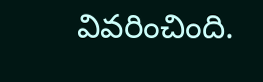వివరించింది.